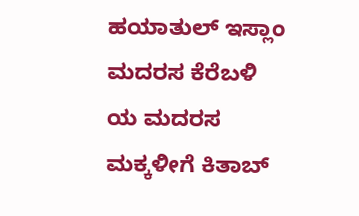ಹಯಾತುಲ್ ಇಸ್ಲಾಂ ಮದರಸ ಕೆರೆಬಳಿ ಯ ಮದರಸ ಮಕ್ಕಳೀಗೆ ಕಿತಾಬ್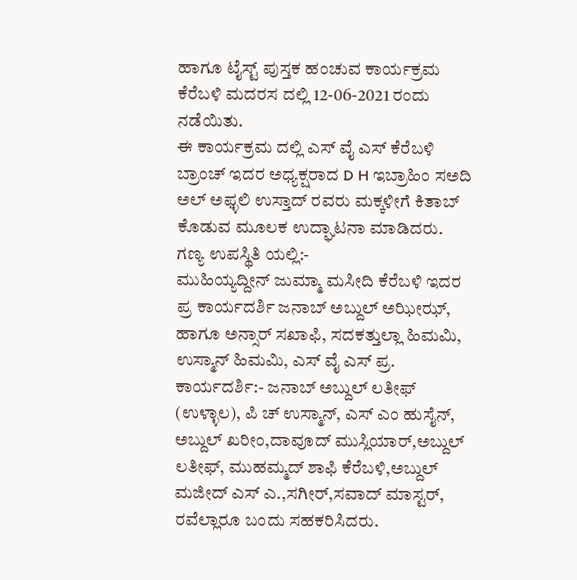ಹಾಗೂ ಟೈಸ್ಟ್ ಪುಸ್ತಕ ಹಂಚುವ ಕಾರ್ಯಕ್ರಮ ಕೆರೆಬಳಿ ಮದರಸ ದಲ್ಲಿ 12-06-2021 ರಂದು ನಡೆಯಿತು.
ಈ ಕಾರ್ಯಕ್ರಮ ದಲ್ಲಿ ಎಸ್ ವೈ ಎಸ್ ಕೆರೆಬಳಿ ಬ್ರಾಂಚ್ ಇದರ ಅಧ್ಯಕ್ಷರಾದ D H ಇಬ್ರಾಹಿಂ ಸಅದಿ ಅಲ್ ಅಫ್ಳಲಿ ಉಸ್ತಾದ್ ರವರು ಮಕ್ಕಳೀಗೆ ಕಿತಾಬ್ ಕೊಡುವ ಮೂಲಕ ಉದ್ಘಾಟನಾ ಮಾಡಿದರು.
ಗಣ್ಯ ಉಪಸ್ಥಿತಿ ಯಲ್ಲಿ:-
ಮುಹಿಯ್ಯದ್ದೀನ್ ಜುಮ್ಮಾ ಮಸೀದಿ ಕೆರೆಬಳಿ ಇದರ ಪ್ರ ಕಾರ್ಯದರ್ಶಿ ಜನಾಬ್ ಅಬ್ದುಲ್ ಅಝೀಝ್, ಹಾಗೂ ಅನ್ಸಾರ್ ಸಖಾಫಿ, ಸದಕತ್ತುಲ್ಲಾ ಹಿಮಮಿ, ಉಸ್ಮಾನ್ ಹಿಮಮಿ, ಎಸ್ ವೈ ಎಸ್ ಪ್ರ. ಕಾರ್ಯದರ್ಶಿ:- ಜನಾಬ್ ಅಬ್ದುಲ್ ಲತೀಫ್ (ಉಳ್ಳಾಲ), ಪಿ ಚ್ ಉಸ್ಮಾನ್, ಎಸ್ ಎಂ ಹುಸೈನ್, ಅಬ್ದುಲ್ ಖರೀಂ,ದಾವೂದ್ ಮುಸ್ಲಿಯಾರ್,ಅಬ್ದುಲ್ ಲತೀಫ್, ಮುಹಮ್ಮದ್ ಶಾಫಿ ಕೆರೆಬಳಿ,ಅಬ್ದುಲ್ ಮಜೀದ್ ಎಸ್ ಎ.,ಸಗೀರ್,ಸವಾದ್ ಮಾಸ್ಟರ್, ರವೆಲ್ಲಾರೂ ಬಂದು ಸಹಕರಿಸಿದರು.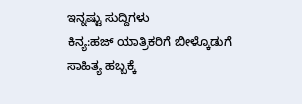ಇನ್ನಷ್ಟು ಸುದ್ದಿಗಳು
ಕಿನ್ಯ:ಹಜ್ ಯಾತ್ರಿಕರಿಗೆ ಬೀಳ್ಕೊಡುಗೆ
ಸಾಹಿತ್ಯ ಹಬ್ಬಕ್ಕೆ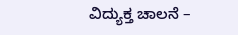ವಿದ್ಯುಕ್ತ ಚಾಲನೆ –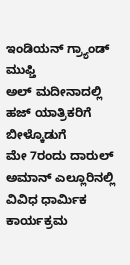ಇಂಡಿಯನ್ ಗ್ರ್ಯಾಂಡ್ ಮುಫ್ತಿ
ಅಲ್ ಮದೀನಾದಲ್ಲಿ ಹಜ್ ಯಾತ್ರಿಕರಿಗೆ ಬೀಳ್ಕೊಡುಗೆ
ಮೇ 7ರಂದು ದಾರುಲ್ ಅಮಾನ್ ಎಲ್ಲೂರಿನಲ್ಲಿ ವಿವಿಧ ಧಾರ್ಮಿಕ ಕಾರ್ಯಕ್ರಮ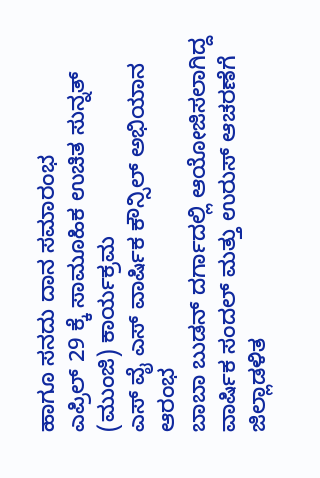ಹಾಗೂ ಸನದು ದಾನ ಸಮಾರಂಭ
ಎಪ್ರಿಲ್ 29 ಕ್ಕೆ ಸಾಮೂಹಿಕ ಉಚಿತ ಸುನ್ನತ್ (ಮುಂಜಿ) ಕಾರ್ಯಕ್ರಮ
ಎಸ್ ವೈ ಎಸ್ ವಾರ್ಷಿಕ ಕೌನ್ಸಿಲ್ ಅಭಿಯಾನ ಆರಂಭ
ಬಾಬಾ ಬುಡನ್ ದರ್ಗಾದಲ್ಲಿ ಆಯೋಜಿಸಲಾಗಿದ್ದ ವಾರ್ಷಿಕ ಸಂದಲ್ ಮತ್ತು ಉರುಸ್ ಆಚರಣೆಗೆ ಜಿಲ್ಲಾಡಳಿತ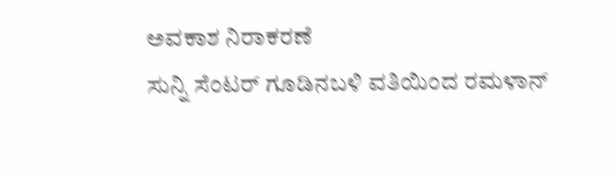ಅವಕಾಶ ನಿರಾಕರಣೆ
ಸುನ್ನಿ ಸೆಂಟರ್ ಗೂಡಿನಬಳಿ ವತಿಯಿಂದ ರಮಳಾನ್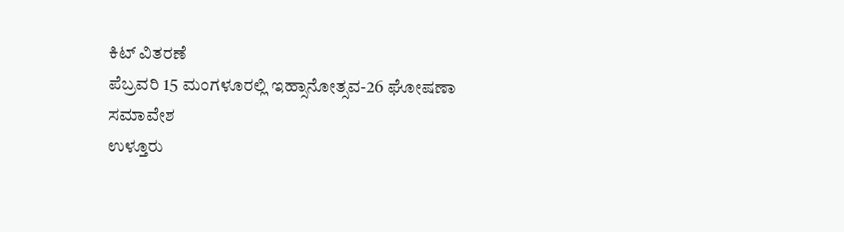ಕಿಟ್ ವಿತರಣೆ
ಪೆಬ್ರವರಿ 15 ಮಂಗಳೂರಲ್ಲಿ ಇಹ್ಸಾನೋತ್ಸವ-26 ಘೋಷಣಾ ಸಮಾವೇಶ
ಉಳ್ತೂರು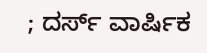; ದರ್ಸ್ ವಾರ್ಷಿಕ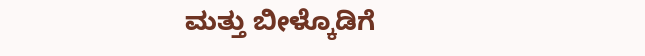ಮತ್ತು ಬೀಳ್ಕೊಡಿಗೆ